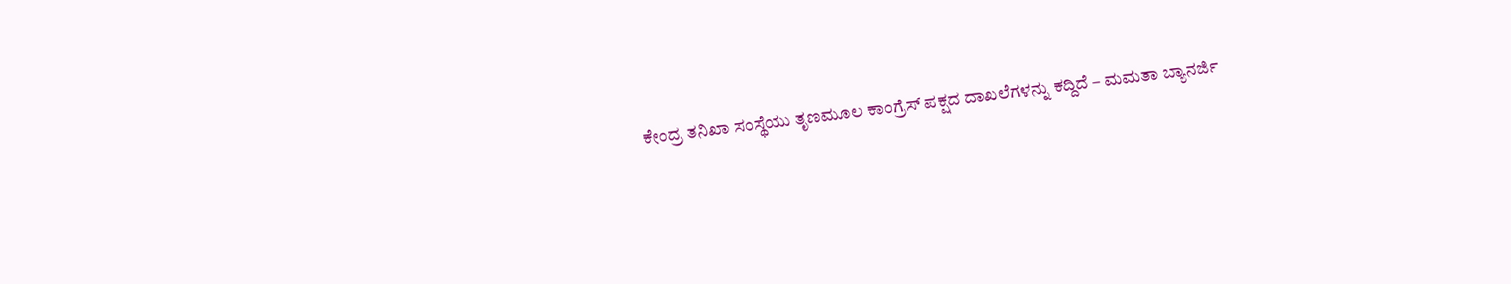ಕೇಂದ್ರ ತನಿಖಾ ಸಂಸ್ಥೆಯು ತೃಣಮೂಲ ಕಾಂಗ್ರೆಸ್ ಪಕ್ಷದ ದಾಖಲೆಗಳನ್ನು ಕದ್ದಿದೆ – ಮಮತಾ ಬ್ಯಾನರ್ಜಿ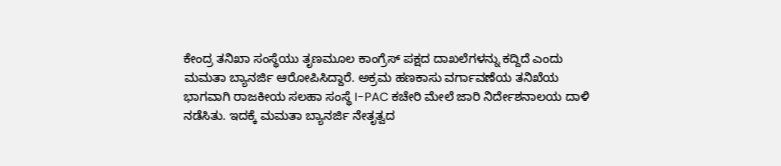ಕೇಂದ್ರ ತನಿಖಾ ಸಂಸ್ಥೆಯು ತೃಣಮೂಲ ಕಾಂಗ್ರೆಸ್ ಪಕ್ಷದ ದಾಖಲೆಗಳನ್ನು ಕದ್ದಿದೆ ಎಂದು ಮಮತಾ ಬ್ಯಾನರ್ಜಿ ಆರೋಪಿಸಿದ್ದಾರೆ. ಅಕ್ರಮ ಹಣಕಾಸು ವರ್ಗಾವಣೆಯ ತನಿಖೆಯ ಭಾಗವಾಗಿ ರಾಜಕೀಯ ಸಲಹಾ ಸಂಸ್ಥೆ I-PAC ಕಚೇರಿ ಮೇಲೆ ಜಾರಿ ನಿರ್ದೇಶನಾಲಯ ದಾಳಿ ನಡೆಸಿತು. ಇದಕ್ಕೆ ಮಮತಾ ಬ್ಯಾನರ್ಜಿ ನೇತೃತ್ವದ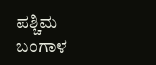ಪಶ್ಚಿಮ ಬಂಗಾಳ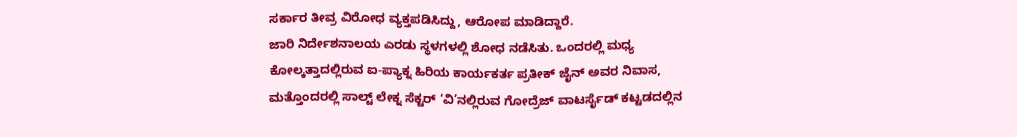ಸರ್ಕಾರ ತೀವ್ರ ವಿರೋಧ ವ್ಯಕ್ತಪಡಿಸಿದ್ದು, ಆರೋಪ ಮಾಡಿದ್ದಾರೆ.
ಜಾರಿ ನಿರ್ದೇಶನಾಲಯ ಎರಡು ಸ್ಥಳಗಳಲ್ಲಿ ಶೋಧ ನಡೆಸಿತು. ಒಂದರಲ್ಲಿ ಮಧ್ಯ ಕೋಲ್ಕತ್ತಾದಲ್ಲಿರುವ ಐ-ಪ್ಯಾಕ್ನ ಹಿರಿಯ ಕಾರ್ಯಕರ್ತ ಪ್ರತೀಕ್ ಜೈನ್ ಅವರ ನಿವಾಸ, ಮತ್ತೊಂದರಲ್ಲಿ ಸಾಲ್ಟ್ ಲೇಕ್ನ ಸೆಕ್ಟರ್ ‘ವಿ’ನಲ್ಲಿರುವ ಗೋದ್ರೆಜ್ ವಾಟರ್ಸೈಡ್ ಕಟ್ಟಡದಲ್ಲಿನ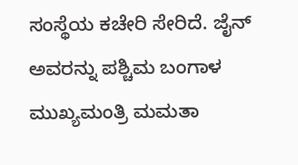ಸಂಸ್ಥೆಯ ಕಚೇರಿ ಸೇರಿದೆ. ಜೈನ್ ಅವರನ್ನು ಪಶ್ಚಿಮ ಬಂಗಾಳ ಮುಖ್ಯಮಂತ್ರಿ ಮಮತಾ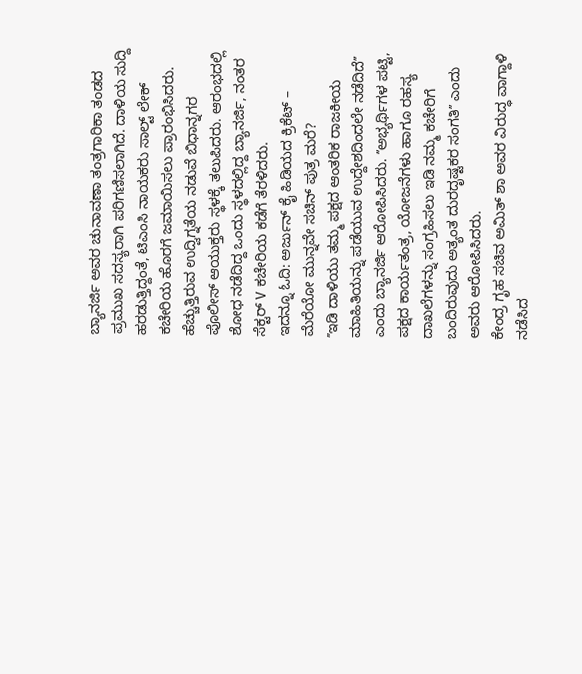ಬ್ಯಾನರ್ಜಿ ಅವರ ಚುನಾವಣಾ ತಂತ್ರಗಾರಿಕಾ ತಂಡದ ಪ್ರಮುಖ ಸದಸ್ಯರಾಗಿ ಪರಿಗಣಿಸಲಾಗಿದೆ. ದಾಳಿಯ ಸುದ್ದಿ ಹರಡುತ್ತಿದ್ದಂತೆ, ಟಿಎಂಸಿ ನಾಯಕರು ಸಾಲ್ಟ್ ಲೇಕ್ ಕಚೇರಿಯ ಹೊರಗೆ ಜಮಾಯಿಸಲು ಪ್ರಾರಂಭಿಸಿದರು. ಹೆಚ್ಚುತ್ತಿರುವ ಉದ್ವಿಗ್ನತೆಯ ನಡುವೆ ಬಿಧಾನ್ನಗರ ಪೊಲೀಸ್ ಆಯುಕ್ತರು ಸ್ಥಳಕ್ಕೆ ತಲುಪಿದರು. ಆರಂಭದಲ್ಲಿ ಶೋಧ ನಡೆದಿದ್ದ ಒಂದು ಸ್ಥಳದಲ್ಲಿದ್ದ ಬ್ಯಾನರ್ಜಿ, ನಂತರ ಸೆಕ್ಟರ್ V ಕಚೇರಿಯ ಕಡೆಗೆ ತೆರಳಿದರು.
ಇದನ್ನೂ ಓದಿ: ಅರ್ಜುನ್ ಕೈ ಹಿಡಿಯದ ಕ್ರಿಕೆಟ್ – ಮೆರೆಯೋ ಮುನ್ನವೇ ಸಚಿನ್ ಪುತ್ರ ಮರೆ?
ʼʼಇಡಿ ದಾಳಿಯು ತಮ್ಮ ಪಕ್ಷದ ಆಂತರಿಕ ರಾಜಕೀಯ ಮಾಹಿತಿಯನ್ನು ಪಡೆಯುವ ಉದ್ದೇಶದಿಂದಲೇ ನಡೆದಿದೆʼʼ ಎಂದು ಬ್ಯಾನರ್ಜಿ ಆರೋಪಿಸಿದರು. ʼʼಅಭ್ಯರ್ಥಿಗಳ ಪಟ್ಟಿ, ಪಕ್ಷದ ಕಾರ್ಯತಂತ್ರ, ಯೋಜನೆಗಳು ಹಾಗೂ ರಹಸ್ಯ ದಾಖಲೆಗಳನ್ನು ಸಂಗ್ರಹಿಸಲು ಇಡಿ ನಮ್ಮ ಕಚೇರಿಗೆ ಬಂದಿರುವುದು ಅತ್ಯಂತ ದುರದೃಷ್ಟಕರ ಸಂಗತಿʼʼ ಎಂದು ಅವರು ಆರೋಪಿಸಿದರು.
ಕೇಂದ್ರ ಗೃಹ ಸಚಿವ ಅಮಿತ್ ಶಾ ಅವರ ವಿರುದ್ಧ ವಾಗ್ದಾಳಿ ನಡೆಸಿದ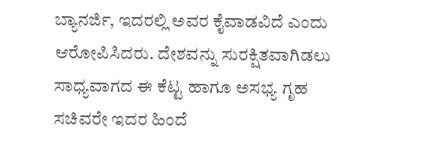ಬ್ಯಾನರ್ಜಿ, ಇದರಲ್ಲಿ ಅವರ ಕೈವಾಡವಿದೆ ಎಂದು ಆರೋಪಿಸಿದರು. ದೇಶವನ್ನು ಸುರಕ್ಷಿತವಾಗಿಡಲು ಸಾಧ್ಯವಾಗದ ಈ ಕೆಟ್ಟ ಹಾಗೂ ಅಸಭ್ಯ ಗೃಹ ಸಚಿವರೇ ಇದರ ಹಿಂದೆ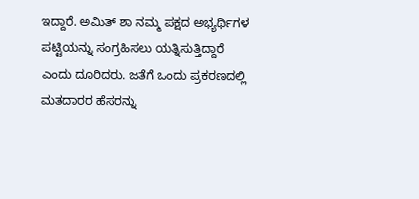ಇದ್ದಾರೆ. ಅಮಿತ್ ಶಾ ನಮ್ಮ ಪಕ್ಷದ ಅಭ್ಯರ್ಥಿಗಳ ಪಟ್ಟಿಯನ್ನು ಸಂಗ್ರಹಿಸಲು ಯತ್ನಿಸುತ್ತಿದ್ದಾರೆ ಎಂದು ದೂರಿದರು. ಜತೆಗೆ ಒಂದು ಪ್ರಕರಣದಲ್ಲಿ ಮತದಾರರ ಹೆಸರನ್ನು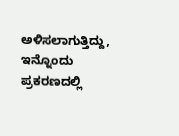ಅಳಿಸಲಾಗುತ್ತಿದ್ದು, ಇನ್ನೊಂದು ಪ್ರಕರಣದಲ್ಲಿ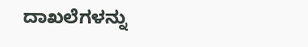ದಾಖಲೆಗಳನ್ನು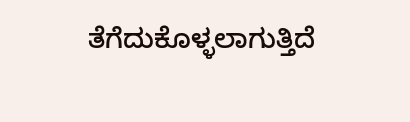ತೆಗೆದುಕೊಳ್ಳಲಾಗುತ್ತಿದೆ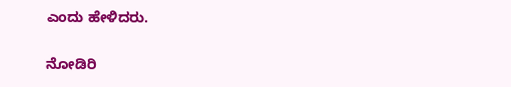ಎಂದು ಹೇಳಿದರು.

ನೋಡಿರಿ